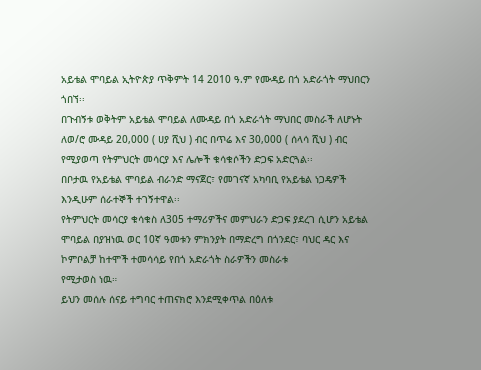አይቴል ሞባይል ኢትዮጵያ ጥቅምት 14 2010 ዓ.ም የሙዳይ በጎ አድራጎት ማህበርን ጎበኘ፡፡
በጉብኝቱ ወቅትም አይቴል ሞባይል ለሙዳይ በጎ አድራጎት ማህበር መስራች ለሆኑት ለወ/ሮ ሙዳይ 20,000 ( ሀያ ሺህ ) ብር በጥሬ እና 30,000 ( ሰላሳ ሺህ ) ብር የሚያወጣ የትምህርት መሳርያ እና ሌሎች ቁሳቁሶችን ድጋፍ አድርጓል፡፡
በቦታዉ የአይቴል ሞባይል ብራንድ ማናጀር፣ የመገናኛ አካባቢ የአይቴል ነጋዴዎች እንዲሁም ሰራተኞች ተገኝተዋል፡፡
የትምህርት መሳርያ ቁሳቁስ ለ305 ተማሪዎችና መምህራን ድጋፍ ያደረገ ሲሆን አይቴል ሞባይል በያዝነዉ ወር 10ኛ ዓመቱን ምክንያት በማድረግ በጎንደር፣ ባህር ዳር እና ኮምቦልቻ ከተሞች ተመሳሳይ የበጎ አድራጎት ስራዎችን መስራቱ
የሚታወስ ነዉ።
ይህን መሰሉ ሰናይ ተግባር ተጠናክሮ እንደሚቀጥል በዕለቱ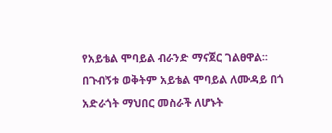የአይቴል ሞባይል ብራንድ ማናጀር ገልፀዋል፡፡
በጉብኝቱ ወቅትም አይቴል ሞባይል ለሙዳይ በጎ አድራጎት ማህበር መስራች ለሆኑት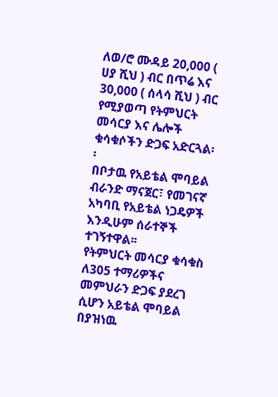ለወ/ሮ ሙዳይ 20,000 ( ሀያ ሺህ ) ብር በጥሬ እና 30,000 ( ሰላሳ ሺህ ) ብር የሚያወጣ የትምህርት መሳርያ እና ሌሎች ቁሳቁሶችን ድጋፍ አድርጓል፡፡
በቦታዉ የአይቴል ሞባይል ብራንድ ማናጀር፣ የመገናኛ አካባቢ የአይቴል ነጋዴዎች እንዲሁም ሰራተኞች ተገኝተዋል፡፡
የትምህርት መሳርያ ቁሳቁስ ለ305 ተማሪዎችና መምህራን ድጋፍ ያደረገ ሲሆን አይቴል ሞባይል በያዝነዉ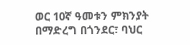ወር 10ኛ ዓመቱን ምክንያት በማድረግ በጎንደር፣ ባህር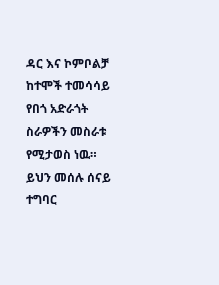ዳር እና ኮምቦልቻ ከተሞች ተመሳሳይ የበጎ አድራጎት ስራዎችን መስራቱ
የሚታወስ ነዉ።
ይህን መሰሉ ሰናይ ተግባር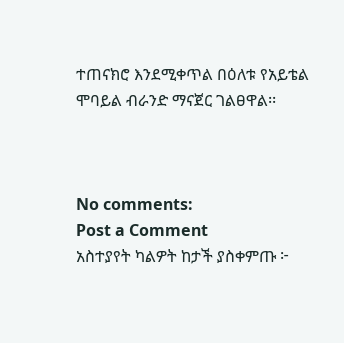ተጠናክሮ እንደሚቀጥል በዕለቱ የአይቴል ሞባይል ብራንድ ማናጀር ገልፀዋል፡፡



No comments:
Post a Comment
አስተያየት ካልዎት ከታች ያስቀምጡ ፦